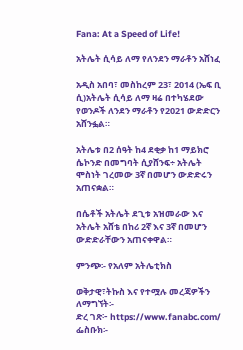Fana: At a Speed of Life!

አትሌት ሲሳይ ለማ የለንደን ማራቶን አሸነፈ

አዲስ አበባ፣ መስከረም 23፣ 2014 (ኤፍ ቢ ሲ)አትሌት ሲሳይ ለማ ዛሬ በተካሄደው የወንዶች ለንደን ማራቶን የ2021 ውድድርን አሸንፏል።

አትሌቱ በ2 ሰዓት ከ4 ደቂቃ ከ1 ማይክሮ ሴኮንድ በመግባት ሲያሸንፍ÷ አትሌት ሞስነት ገረመው 3ኛ በመሆን ውድድሩን አጠናቋል።

በሴቶች አትሌት ደጊቱ አዝመራው እና አትሌት አሸቴ በከሪ 2ኛ እና 3ኛ በመሆን ውድድራቸውን አጠናቀዋል።

ምንጭ፡- የአለም አትሌቲክስ

ወቅታዊ፣ትኩስ እና የተሟሉ መረጃዎችን ለማግኘት፡-
ድረ ገጽ፦ https://www.fanabc.com/
ፌስቡክ፡-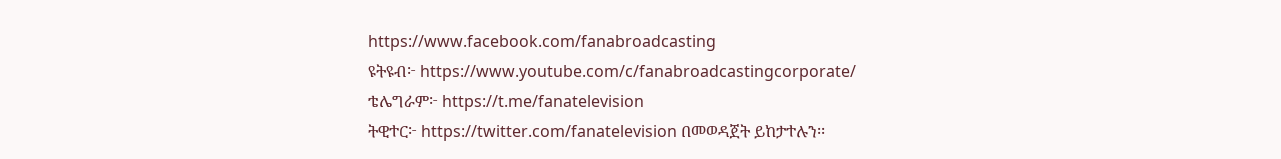https://www.facebook.com/fanabroadcasting
ዩትዩብ፦ https://www.youtube.com/c/fanabroadcastingcorporate/
ቴሌግራም፦ https://t.me/fanatelevision
ትዊተር፦ https://twitter.com/fanatelevision በመወዳጀት ይከታተሉን፡፡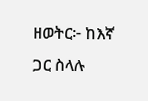ዘወትር፦ ከእኛ ጋር ስላሉ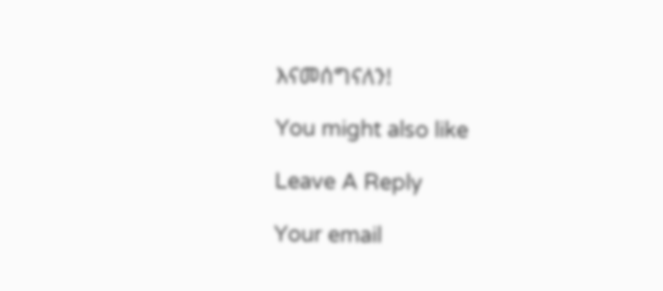እናመሰግናለን!

You might also like

Leave A Reply

Your email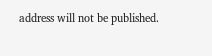address will not be published.